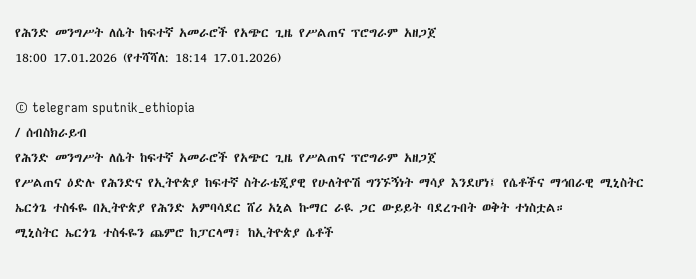የሕንድ መንግሥት ለሴት ከፍተኛ አመራሮች የአጭር ጊዜ የሥልጠና ፕሮግራም አዘጋጀ
18:00 17.01.2026 (የተሻሻለ: 18:14 17.01.2026)

© telegram sputnik_ethiopia
/ ሰብስክራይብ
የሕንድ መንግሥት ለሴት ከፍተኛ አመራሮች የአጭር ጊዜ የሥልጠና ፕሮግራም አዘጋጀ
የሥልጠና ዕድሉ የሕንድና የኢትዮጵያ ከፍተኛ ስትራቴጂያዊ የሁለትዮሽ ግንኙኝነት ማሳያ እንደሆነ፤ የሴቶችና ማኅበራዊ ሚኒስትር ኤርጎጌ ተስፋዬ በኢትዮጵያ የሕንድ አምባሳደር ሸሪ አኒል ኩማር ራዪ ጋር ውይይት ባደረጉበት ወቅት ተነስቷል።
ሚኒስትር ኤርጎጌ ተስፋዬን ጨምሮ ከፓርላማ፣ ከኢትዮጵያ ሴቶች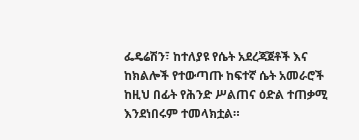ፌዴሬሽን፣ ከተለያዩ የሴት አደረጃጀቶች እና ከክልሎች የተውጣጡ ከፍተኛ ሴት አመራሮች ከዚህ በፊት የሕንድ ሥልጠና ዕድል ተጠቃሚ እንደነበሩም ተመላክቷል።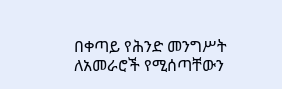በቀጣይ የሕንድ መንግሥት ለአመራሮች የሚሰጣቸውን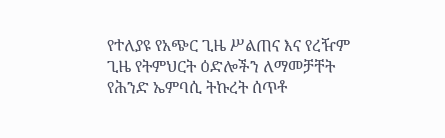የተለያዩ የአጭር ጊዜ ሥልጠና እና የረዥም ጊዜ የትምህርት ዕድሎችን ለማመቻቸት የሕንድ ኤምባሲ ትኩረት ሰጥቶ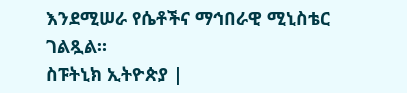እንደሚሠራ የሴቶችና ማኅበራዊ ሚኒስቴር ገልጿል።
ስፑትኒክ ኢትዮጵያ |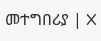መተግበሪያ | X